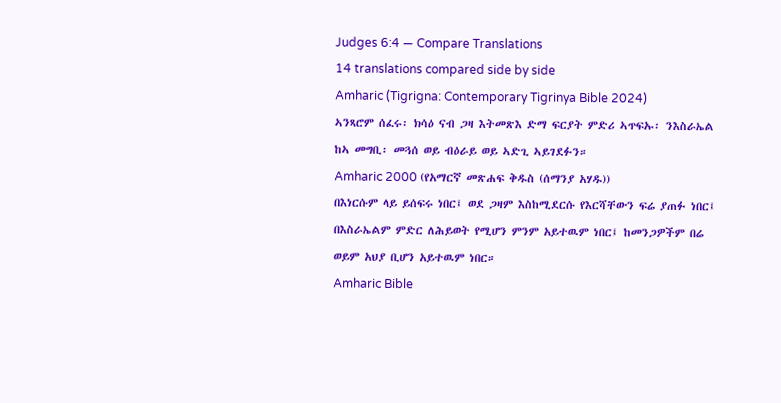Judges 6:4 — Compare Translations
14 translations compared side by side
Amharic (Tigrigna: Contemporary Tigrinya Bible 2024)
ኣንጻሮም ሰፈሩ፡ ክሳዕ ናብ ጋዛ እትመጽእ ድማ ፍርያት ምድሪ ኣጥፍኡ፡ ንእስራኤል ከኣ መግቢ፡ መጓሰ ወይ ብዕራይ ወይ ኣድጊ ኣይገደፉን።
Amharic 2000 (የአማርኛ መጽሐፍ ቅዱስ (ሰማንያ አሃዱ))
በእነርሱም ላይ ይሰፍሩ ነበር፤ ወደ ጋዛም እስከሚደርሱ የእርሻቸውን ፍሬ ያጠፉ ነበር፤ በእስራኤልም ምድር ለሕይወት የሚሆን ምንም አይተዉም ነበር፤ ከመንጋዎችም በሬ ወይም አህያ ቢሆን አይተዉም ነበር።
Amharic Bible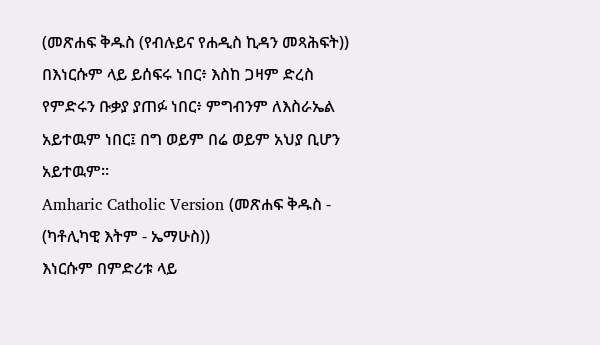(መጽሐፍ ቅዱስ (የብሉይና የሐዲስ ኪዳን መጻሕፍት))
በእነርሱም ላይ ይሰፍሩ ነበር፥ እስከ ጋዛም ድረስ የምድሩን ቡቃያ ያጠፉ ነበር፥ ምግብንም ለእስራኤል አይተዉም ነበር፤ በግ ወይም በሬ ወይም አህያ ቢሆን አይተዉም።
Amharic Catholic Version (መጽሐፍ ቅዱስ - (ካቶሊካዊ እትም - ኤማሁስ))
እነርሱም በምድሪቱ ላይ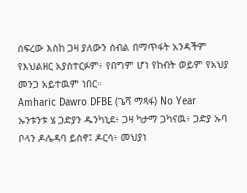ሰፍረው እስከ ጋዛ ያለውን ሰብል በማጥፋት አንዳችም የእህልዘር አያስተርፉም፥ የበግም ሆነ የከብት ወይም የአህያ መንጋ አይተዉም ነበር።
Amharic Dawro DFBE (ጌሻ ማጻፋ) No Year
ኡንቱንቱ ሄ ጋድያን ዱንካኒደ፥ ጋዛ ካታማ ጋካናዉ፥ ጋድያ ኡባ ቦላን ዶሌዳባ ይስኖ፤ ዶርሳ፥ መህያነ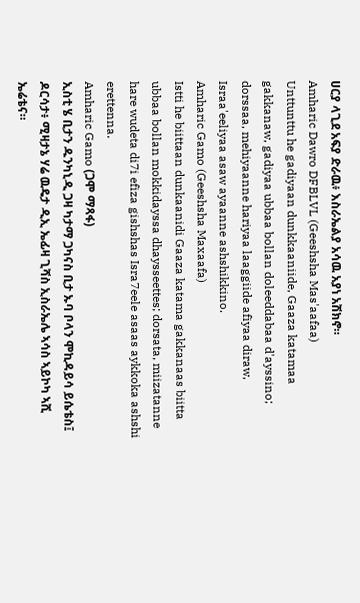ሀርያ ላጊደ አፍያ ድራዉ፥ እስራኤልያ አሳዉ አያነ አሽክኖ።
Amharic Dawro DFBLVL (Geeshsha Mas'aafaa)
Unttunttu he gadiyaan dunkkaaniide, Gaaza katamaa gakkanaw, gadiyaa ubbaa bollan doleeddabaa d'ayssino; dorssaa, mehiyaanne hariyaa laaggiide afiyaa diraw, Israa'eeliyaa asaw ayaanne ashshikkino.
Amharic Gamo (Geeshsha Maxaafa)
Istti he biittaan dunkaanidi Gaaza katama gakkanaas biitta ubbaa bollan mokkidayssa dhaysseettes; dorsata, miizatanne hare wudeta di7i efiza gishshas Isra7eele asaas aykkoka ashshi erettenna.
Amharic Gamo (ጋሞ ማጻፋ)
ኢስቲ ሄ ቢታን ዱንካኒዲ ጋዛ ካታማ ጋካናስ ቢታ ኡባ ቦላን ሞኪዳይሳ ይሴቴስ፤ ዶርሳታ፥ ሚዛታኔ ሃሬ ዉዴታ ዲኢ ኤፊዛ ጊሻስ ኢስራኤሌ ኣሳስ ኣይኮካ ኣሺ ኤሬቴና።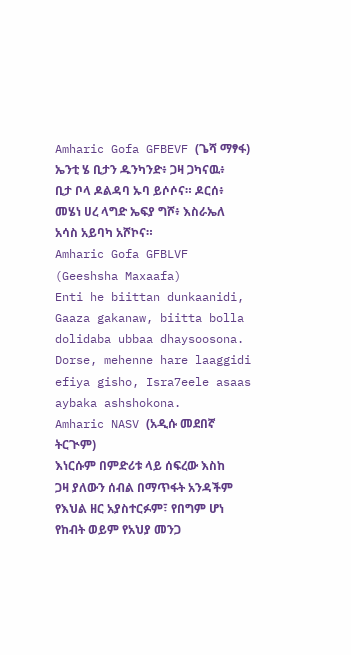Amharic Gofa GFBEVF (ጌሻ ማፃፋ)
ኤንቲ ሄ ቢታን ዱንካንድ፥ ጋዛ ጋካናዉ፥ ቢታ ቦላ ዶልዳባ ኡባ ይሶሶና። ዶርሰ፥ መሄነ ሀረ ላግድ ኤፍያ ግሾ፥ እስራኤለ አሳስ አይባካ አሾኮና።
Amharic Gofa GFBLVF (Geeshsha Maxaafa)
Enti he biittan dunkaanidi, Gaaza gakanaw, biitta bolla dolidaba ubbaa dhaysoosona. Dorse, mehenne hare laaggidi efiya gisho, Isra7eele asaas aybaka ashshokona.
Amharic NASV (አዲሱ መደበኛ ትርጒም)
እነርሱም በምድሪቱ ላይ ሰፍረው እስከ ጋዛ ያለውን ሰብል በማጥፋት አንዳችም የእህል ዘር አያስተርፉም፣ የበግም ሆነ የከብት ወይም የአህያ መንጋ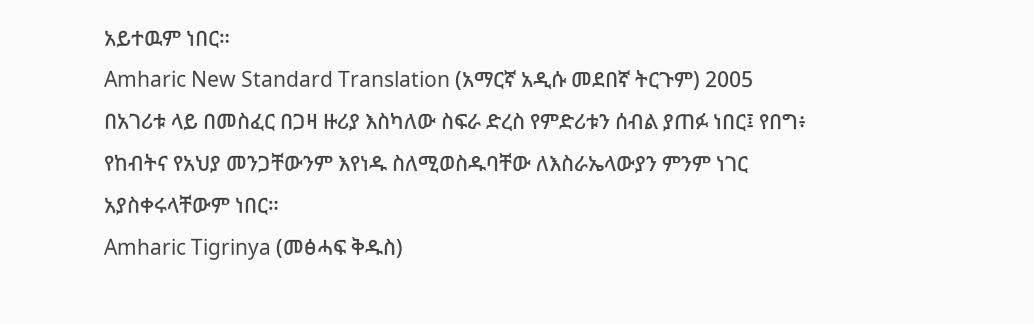አይተዉም ነበር።
Amharic New Standard Translation (አማርኛ አዲሱ መደበኛ ትርጉም) 2005
በአገሪቱ ላይ በመስፈር በጋዛ ዙሪያ እስካለው ስፍራ ድረስ የምድሪቱን ሰብል ያጠፉ ነበር፤ የበግ፥ የከብትና የአህያ መንጋቸውንም እየነዱ ስለሚወስዱባቸው ለእስራኤላውያን ምንም ነገር አያስቀሩላቸውም ነበር።
Amharic Tigrinya (መፅሓፍ ቅዱስ)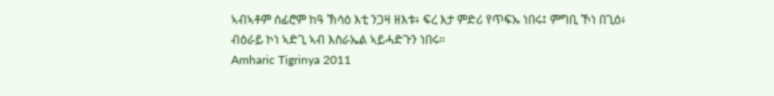ኣብኣቶም ሰፊሮም ከዓ ኽሳዕ እቲ ንጋዛ ዘእቱ፥ ፍረ እታ ምድሪ የጥፍኡ ነበሩ፤ ምግቢ ኾነ በጊዕ፥ ብዕራይ ኮነ ኣድጊ ኣብ እስራኤል ኣይሓድጉን ነበሩ።
Amharic Tigrinya 2011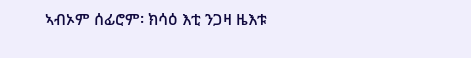ኣብኦም ሰፊሮም፡ ክሳዕ እቲ ንጋዛ ዜእቱ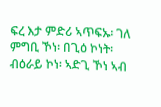ፍረ እታ ምድሪ ኣጥፍኡ፡ ገለ ምግቢ ኾነ፡ በጊዕ ኮነት፡ ብዕራይ ኮነ፡ ኣድጊ ኾነ ኣብ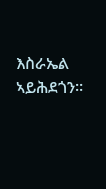እስራኤል ኣይሕደጎን።